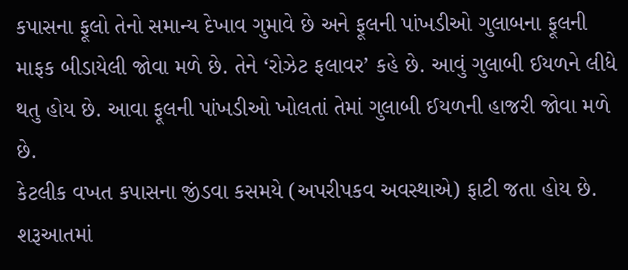કપાસના ફૂલો તેનો સમાન્ય દેખાવ ગુમાવે છે અને ફૂલની પાંખડીઓ ગુલાબના ફૂલની માફક બીડાયેલી જોવા મળે છે. તેને ‘રોઝેટ ફલાવર’ કહે છે. આવું ગુલાબી ઈયળને લીધે થતુ હોય છે. આવા ફૂલની પાંખડીઓ ખોલતાં તેમાં ગુલાબી ઈયળની હાજરી જોવા મળે છે.
કેટલીક વખત કપાસના જીંડવા કસમયે (અપરીપકવ અવસ્થાએ) ફાટી જતા હોય છે. શરૂઆતમાં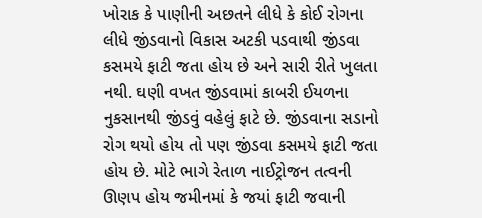ખોરાક કે પાણીની અછતને લીધે કે કોઈ રોગના લીધે જીંડવાનો વિકાસ અટકી પડવાથી જીંડવા કસમયે ફાટી જતા હોય છે અને સારી રીતે ખુલતા નથી. ઘણી વખત જીંડવામાં કાબરી ઈયળના નુકસાનથી જીંડવું વહેલું ફાટે છે. જીંડવાના સડાનો રોગ થયો હોય તો પણ જીંડવા કસમયે ફાટી જતા હોય છે. મોટે ભાગે રેતાળ નાઈટ્રોજન તત્વની ઊણપ હોય જમીનમાં કે જયાં ફાટી જવાની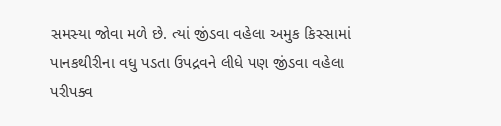સમસ્યા જોવા મળે છે. ત્યાં જીંડવા વહેલા અમુક કિસ્સામાં પાનકથીરીના વધુ પડતા ઉપદ્રવને લીધે પણ જીંડવા વહેલા પરીપક્વ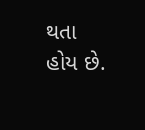થતા હોય છે.